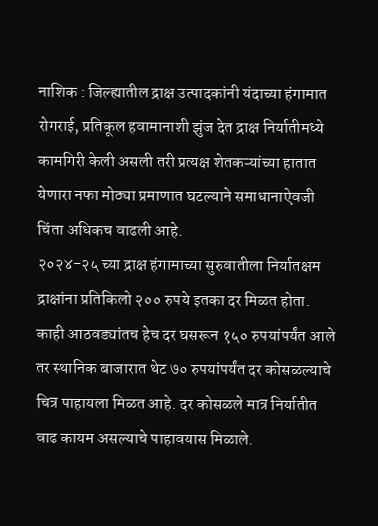नाशिक : जिल्ह्यातील द्राक्ष उत्पादकांनी यंदाच्या हंगामात रोगराई, प्रतिकूल हवामानाशी झुंज देत द्राक्ष निर्यातीमध्ये कामगिरी केली असली तरी प्रत्यक्ष शेतकऱ्यांच्या हातात येणारा नफा मोठ्या प्रमाणात घटल्याने समाधानाऐवजी चिंता अधिकच वाढली आहे.
२०२४-२५ च्या द्राक्ष हंगामाच्या सुरुवातीला निर्यातक्षम द्राक्षांना प्रतिकिलो २०० रुपये इतका दर मिळत होता. काही आठवड्यांतच हेच दर घसरून १५० रुपयांपर्यंत आले तर स्थानिक बाजारात थेट ७० रुपयांपर्यंत दर कोसळल्याचे चित्र पाहायला मिळत आहे. दर कोसळले मात्र निर्यातीत वाढ कायम असल्याचे पाहावयास मिळाले.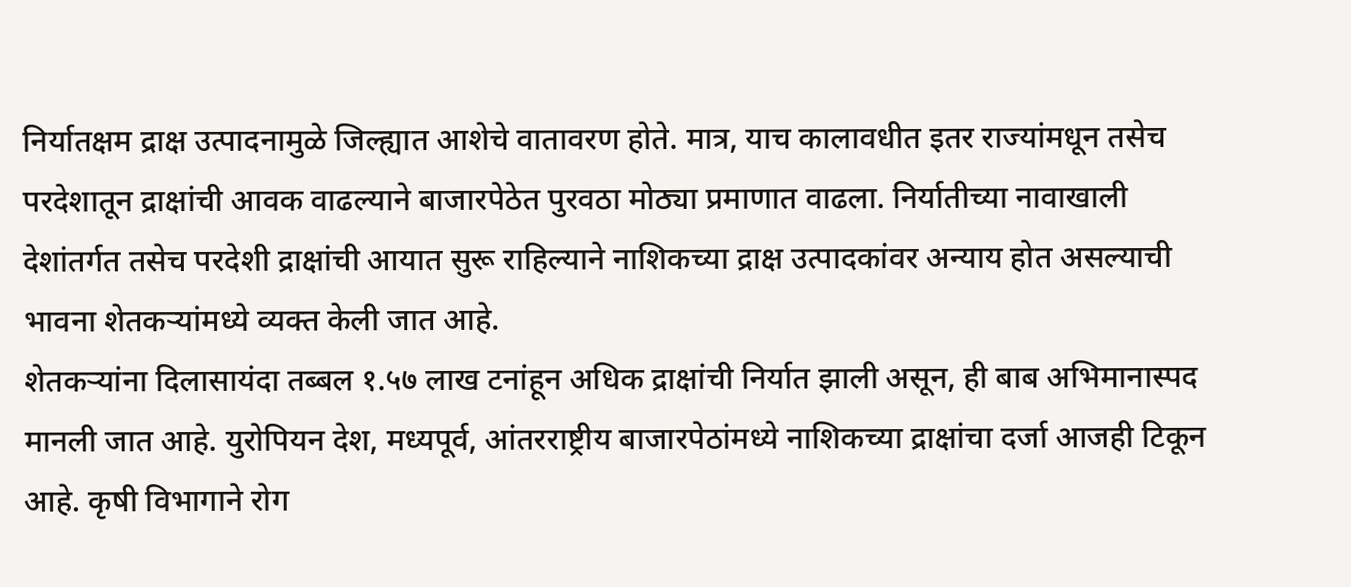निर्यातक्षम द्राक्ष उत्पादनामुळे जिल्ह्यात आशेचे वातावरण होते. मात्र, याच कालावधीत इतर राज्यांमधून तसेच परदेशातून द्राक्षांची आवक वाढल्याने बाजारपेठेत पुरवठा मोठ्या प्रमाणात वाढला. निर्यातीच्या नावाखाली देशांतर्गत तसेच परदेशी द्राक्षांची आयात सुरू राहिल्याने नाशिकच्या द्राक्ष उत्पादकांवर अन्याय होत असल्याची भावना शेतकऱ्यांमध्ये व्यक्त केली जात आहे.
शेतकऱ्यांना दिलासायंदा तब्बल १.५७ लाख टनांहून अधिक द्राक्षांची निर्यात झाली असून, ही बाब अभिमानास्पद मानली जात आहे. युरोपियन देश, मध्यपूर्व, आंतरराष्ट्रीय बाजारपेठांमध्ये नाशिकच्या द्राक्षांचा दर्जा आजही टिकून आहे. कृषी विभागाने रोग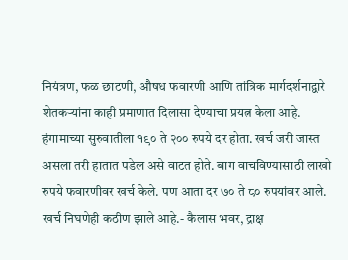नियंत्रण, फळ छाटणी, औषध फवारणी आणि तांत्रिक मार्गदर्शनाद्वारे शेतकऱ्यांना काही प्रमाणात दिलासा देण्याचा प्रयत्न केला आहे.
हंगामाच्या सुरुवातीला १९० ते २०० रुपये दर होता. खर्च जरी जास्त असला तरी हातात पडेल असे वाटत होते. बाग वाचविण्यासाठी लाखो रुपये फवारणीवर खर्च केले. पण आता दर ७० ते ८० रुपयांवर आले. खर्च निघणेही कठीण झाले आहे.- कैलास भवर, द्राक्ष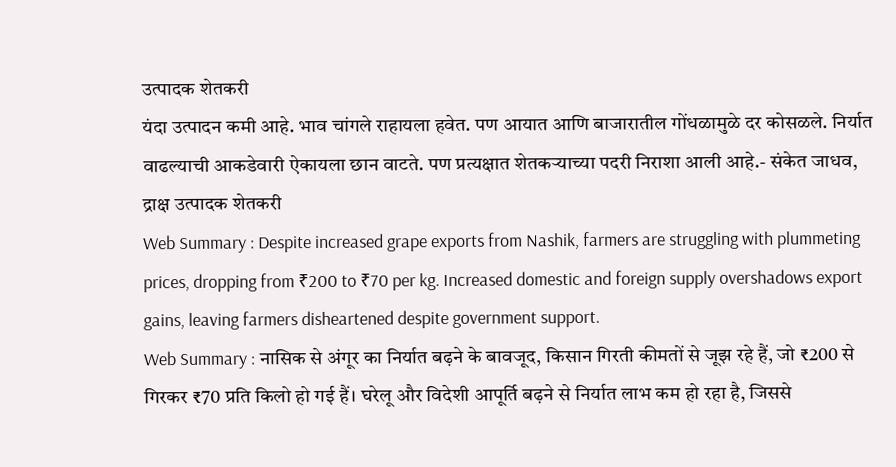उत्पादक शेतकरी
यंदा उत्पादन कमी आहे. भाव चांगले राहायला हवेत. पण आयात आणि बाजारातील गोंधळामुळे दर कोसळले. निर्यात वाढल्याची आकडेवारी ऐकायला छान वाटते. पण प्रत्यक्षात शेतकऱ्याच्या पदरी निराशा आली आहे.- संकेत जाधव, द्राक्ष उत्पादक शेतकरी
Web Summary : Despite increased grape exports from Nashik, farmers are struggling with plummeting prices, dropping from ₹200 to ₹70 per kg. Increased domestic and foreign supply overshadows export gains, leaving farmers disheartened despite government support.
Web Summary : नासिक से अंगूर का निर्यात बढ़ने के बावजूद, किसान गिरती कीमतों से जूझ रहे हैं, जो ₹200 से गिरकर ₹70 प्रति किलो हो गई हैं। घरेलू और विदेशी आपूर्ति बढ़ने से निर्यात लाभ कम हो रहा है, जिससे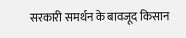सरकारी समर्थन के बावजूद किसान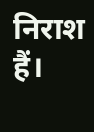निराश हैं।